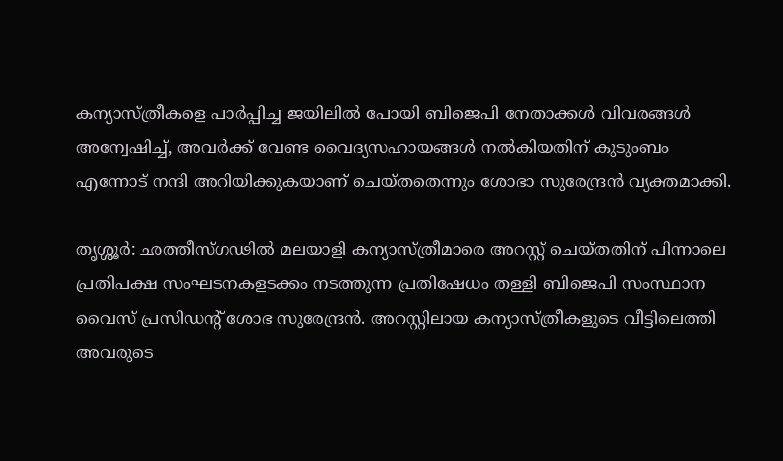കന്യാസ്ത്രീകളെ പാർപ്പിച്ച ജയിലിൽ പോയി ബിജെപി നേതാക്കൾ വിവരങ്ങൾ അന്വേഷിച്ച്, അവർക്ക് വേണ്ട വൈദ്യസഹായങ്ങൾ നൽകിയതിന് കുടുംബം എന്നോട് നന്ദി അറിയിക്കുകയാണ് ചെയ്തതെന്നും ശോഭാ സുരേന്ദ്രൻ വ്യക്തമാക്കി.

തൃശ്ശൂർ: ഛത്തീസ്ഗഢിൽ മലയാളി കന്യാസ്ത്രീമാരെ അറസ്റ്റ് ചെയ്തതിന് പിന്നാലെ പ്രതിപക്ഷ സംഘടനകളടക്കം നടത്തുന്ന പ്രതിഷേധം തള്ളി ബിജെപി സംസ്ഥാന വൈസ് പ്രസിഡന്റ് ശോഭ സുരേന്ദ്രൻ. അറസ്റ്റിലായ കന്യാസ്ത്രീകളുടെ വീട്ടിലെത്തി അവരുടെ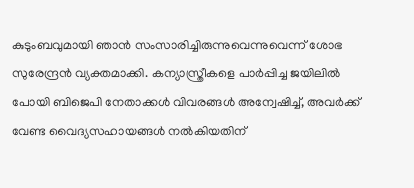കുടുംബവുമായി ഞാൻ സംസാരിച്ചിരുന്നുവെന്നുവെന്ന് ശോഭ സുരേന്ദ്രൻ വ്യക്തമാക്കി. കന്യാസ്ത്രീകളെ പാർപ്പിച്ച ജയിലിൽ പോയി ബിജെപി നേതാക്കൾ വിവരങ്ങൾ അന്വേഷിച്ച്, അവർക്ക് വേണ്ട വൈദ്യസഹായങ്ങൾ നൽകിയതിന്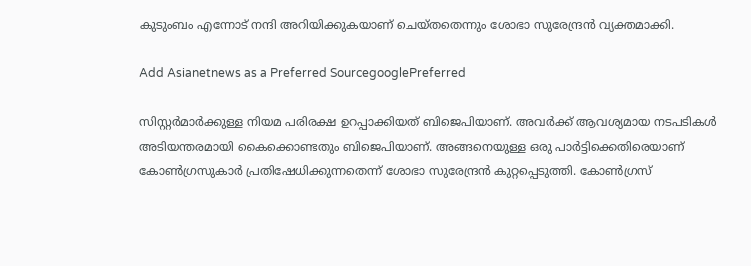കുടുംബം എന്നോട് നന്ദി അറിയിക്കുകയാണ് ചെയ്തതെന്നും ശോഭാ സുരേന്ദ്രൻ വ്യക്തമാക്കി.

Add Asianetnews as a Preferred SourcegooglePreferred

സിസ്റ്റർമാർക്കുള്ള നിയമ പരിരക്ഷ ഉറപ്പാക്കിയത് ബിജെപിയാണ്. അവർക്ക് ആവശ്യമായ നടപടികൾ അടിയന്തരമായി കൈക്കൊണ്ടതും ബിജെപിയാണ്. അങ്ങനെയുള്ള ഒരു പാർട്ടിക്കെതിരെയാണ് കോൺഗ്രസുകാർ പ്രതിഷേധിക്കുന്നതെന്ന് ശോഭാ സുരേന്ദ്രൻ കുറ്റപ്പെടുത്തി. കോൺഗ്രസ്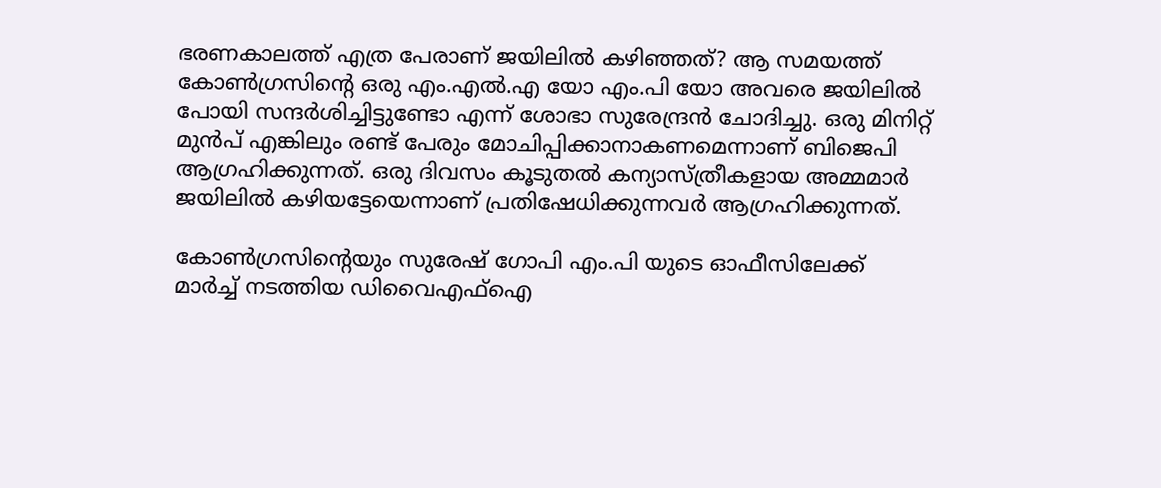ഭരണകാലത്ത് എത്ര പേരാണ് ജയിലിൽ കഴിഞ്ഞത്? ആ സമയത്ത് കോൺഗ്രസിന്റെ ഒരു എം.എൽ.എ യോ എം.പി യോ അവരെ ജയിലിൽ പോയി സന്ദർശിച്ചിട്ടുണ്ടോ എന്ന് ശോഭാ സുരേന്ദ്രൻ ചോദിച്ചു. ഒരു മിനിറ്റ് മുൻപ് എങ്കിലും രണ്ട് പേരും മോചിപ്പിക്കാനാകണമെന്നാണ് ബിജെപി ആഗ്രഹിക്കുന്നത്. ഒരു ദിവസം കൂടുതൽ കന്യാസ്ത്രീകളായ അമ്മമാർ ജയിലിൽ കഴിയട്ടേയെന്നാണ് പ്രതിഷേധിക്കുന്നവർ ആഗ്രഹിക്കുന്നത്.

കോൺഗ്രസിന്റെയും സുരേഷ് ഗോപി എം.പി യുടെ ഓഫീസിലേക്ക് മാർച്ച് നടത്തിയ ഡിവൈഎഫ്ഐ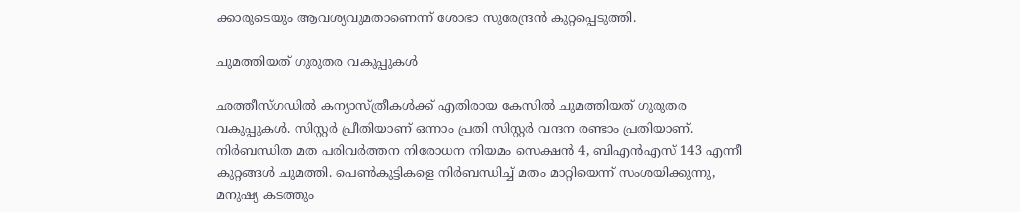ക്കാരുടെയും ആവശ്യവുമതാണെന്ന് ശോഭാ സുരേന്ദ്രൻ കുറ്റപ്പെടുത്തി.

ചുമത്തിയത് ഗുരുതര വകുപ്പുകൾ

ഛത്തീസ്ഗഡില്‍ കന്യാസ്ത്രീകൾക്ക് എതിരായ കേസില്‍ ചുമത്തിയത് ഗുരുതര വകുപ്പുകൾ. സിസ്റ്റർ പ്രീതിയാണ് ഒന്നാം പ്രതി സിസ്റ്റർ വന്ദന രണ്ടാം പ്രതിയാണ്. നിർബന്ധിത മത പരിവർത്തന നിരോധന നിയമം സെക്ഷൻ 4, ബിഎൻഎസ് 143 എന്നീ കുറ്റങ്ങൾ ചുമത്തി. പെൺകുട്ടികളെ നിർബന്ധിച്ച് മതം മാറ്റിയെന്ന് സംശയിക്കുന്നു, മനുഷ്യ കടത്തും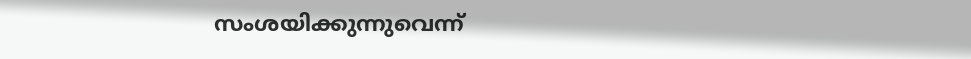സംശയിക്കുന്നുവെന്ന്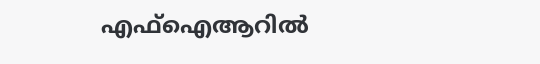എഫ്ഐആറില്‍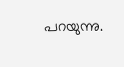പറയുന്നു.